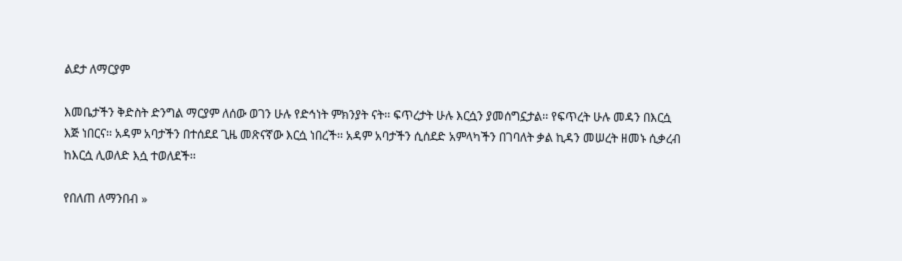ልደታ ለማርያም

እመቤታችን ቅድስት ድንግል ማርያም ለሰው ወገን ሁሉ የድኅነት ምክንያት ናት፡፡ ፍጥረታት ሁሉ እርሷን ያመሰግኗታል፡፡ የፍጥረት ሁሉ መዳን በእርሷ እጅ ነበርና፡፡ አዳም አባታችን በተሰደደ ጊዜ መጽናኛው እርሷ ነበረች፡፡ አዳም አባታችን ሲሰደድ አምላካችን በገባለት ቃል ኪዳን መሠረት ዘመኑ ሲቃረብ ከእርሷ ሊወለድ እሷ ተወለደች፡፡

የበለጠ ለማንበብ »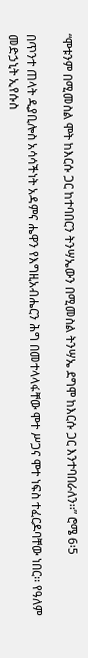“ሞቱንም በሚመስል ሞት ከእርሱ ጋር ከተባበርን ትንሣኤውን በሚመስል ትንሣኤ ደግሞ ከእርሱ ጋር እንተባበራለን፡፡” ሮሜ 6፡5

በጥንተ ጠላት ዲያቢሎስ አሳሳችነት አዳምና ሔዋን የእግዚአብሔርን ሕግ በመተላላፋቸው ሞተ ሥጋና ሞተ ነፍስ ተፈርዶባቸው ነበር፡፡ የዓለም መድኃኒት ኢየሱስ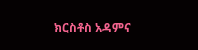ክርስቶስ አዳምና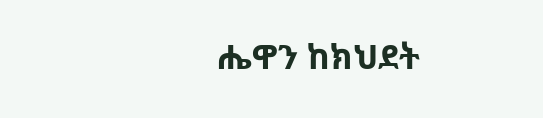ሔዋን ከክህደት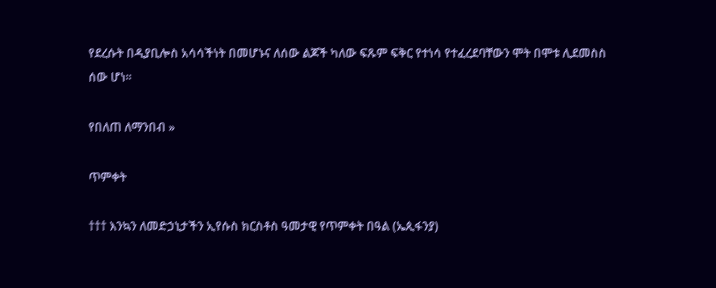የደረሱት በዲያቢሎስ አሳሳችነት በመሆኑና ለሰው ልጆች ካለው ፍጹም ፍቅር የተነሳ የተፈረደባቸውን ሞት በሞቱ ሊደመስስ ሰው ሆነ፡፡

የበለጠ ለማንበብ »

ጥምቀት

††† እንኳን ለመድኃኒታችን ኢየሱስ ክርስቶስ ዓመታዊ የጥምቀት በዓል (ኤጲፋንያ)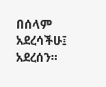በሰላም አደረሳችሁ፤ አደረሰን።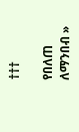†††

የበለጠ ለማንበብ »